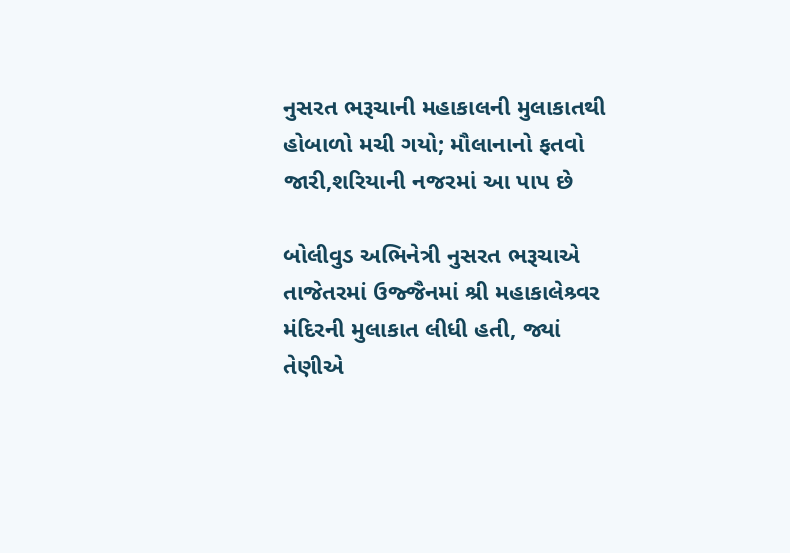નુસરત ભરૂચાની મહાકાલની મુલાકાતથી હોબાળો મચી ગયો; મૌલાનાનો ફતવો જારી,શરિયાની નજરમાં આ પાપ છે

બોલીવુડ અભિનેત્રી નુસરત ભરૂચાએ તાજેતરમાં ઉજ્જૈનમાં શ્રી મહાકાલેશ્ર્વર મંદિરની મુલાકાત લીધી હતી, જ્યાં તેણીએ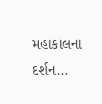મહાકાલના દર્શન…